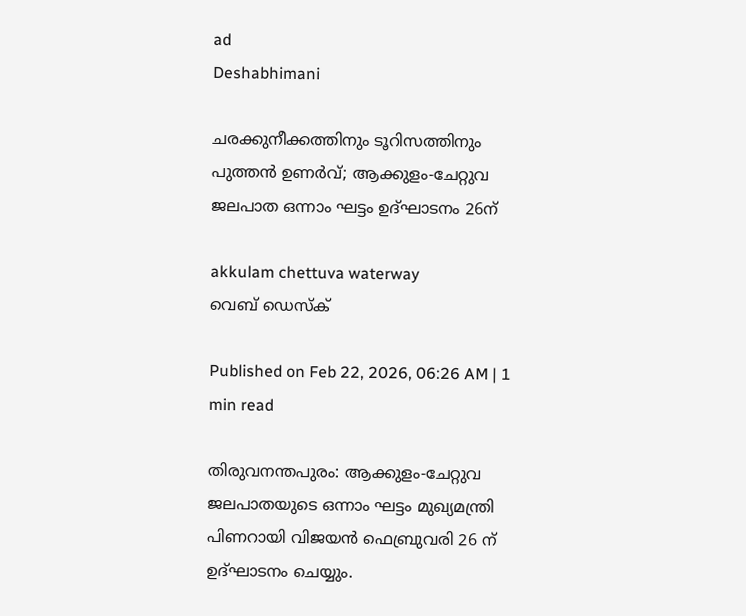ad
Deshabhimani

ചരക്കുനീക്കത്തിനും ടൂറിസത്തിനും പുത്തന്‍ ഉണര്‍വ്; ആക്കുളം-ചേറ്റുവ ജലപാത ഒന്നാം ഘട്ടം ഉദ്ഘാടനം 26ന്

akkulam chettuva waterway
വെബ് ഡെസ്ക്

Published on Feb 22, 2026, 06:26 AM | 1 min read

തിരുവനന്തപുരം: ആക്കുളം-ചേറ്റുവ ജലപാതയുടെ ഒന്നാം ഘട്ടം മുഖ്യമന്ത്രി പിണറായി വിജയൻ ഫെബ്രുവരി 26 ന് ഉദ്ഘാടനം ചെയ്യും.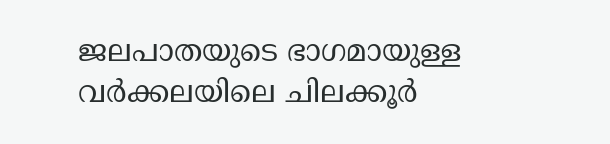ജലപാതയുടെ ഭാഗമായുള്ള വർക്കലയിലെ ചിലക്കൂർ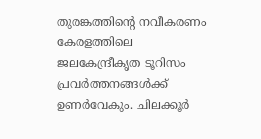തുരങ്കത്തിന്റെ നവീകരണം കേരളത്തിലെ ജലകേന്ദ്രീകൃത ടൂറിസം പ്രവർത്തനങ്ങൾക്ക് ഉണർവേകും. ചിലക്കൂർ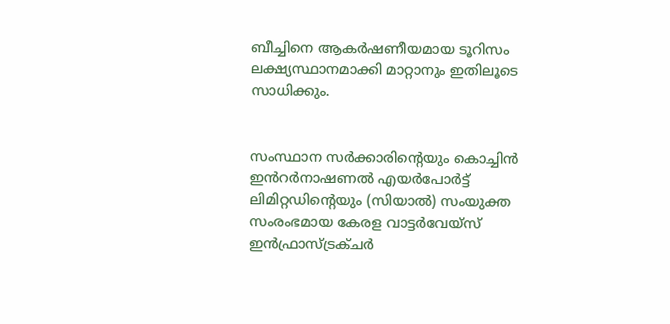ബീച്ചിനെ ആകർഷണീയമായ ടൂറിസം ലക്ഷ്യസ്ഥാനമാക്കി മാറ്റാനും ഇതിലൂടെ സാധിക്കും.


സംസ്ഥാന സർക്കാരിന്റെയും കൊച്ചിൻ ഇൻറർനാഷണൽ എയർപോർട്ട് ലിമിറ്റഡിന്റെയും (സിയാൽ) സംയുക്ത സംരംഭമായ കേരള വാട്ടർവേയ്സ് ഇൻഫ്രാസ്ട്രക്ചർ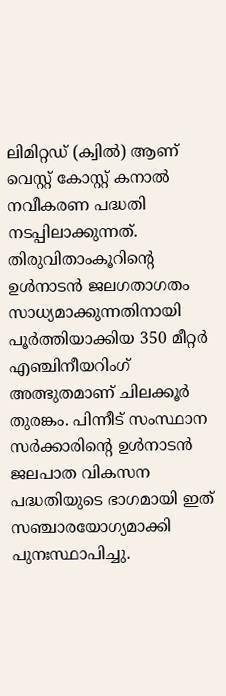ലിമിറ്റഡ് (ക്വിൽ) ആണ് വെസ്റ്റ് കോസ്റ്റ് കനാൽ നവീകരണ പദ്ധതി നടപ്പിലാക്കുന്നത്. തിരുവിതാംകൂറിന്റെ ഉൾനാടൻ ജലഗതാഗതം സാധ്യമാക്കുന്നതിനായി പൂർത്തിയാക്കിയ 350 മീറ്റർ എഞ്ചിനീയറിംഗ് അത്ഭുതമാണ് ചിലക്കൂർ തുരങ്കം. പിന്നീട് സംസ്ഥാന സർക്കാരിന്റെ ഉൾനാടൻ ജലപാത വികസന പദ്ധതിയുടെ ഭാഗമായി ഇത് സഞ്ചാരയോഗ്യമാക്കി പുനഃസ്ഥാപിച്ചു.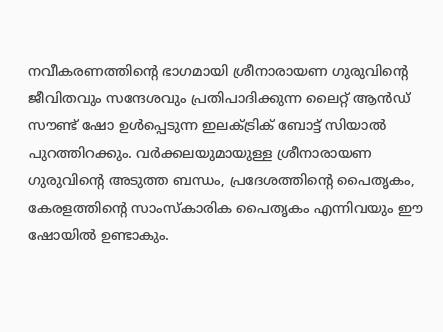നവീകരണത്തിന്റെ ഭാഗമായി ശ്രീനാരായണ ഗുരുവിന്റെ ജീവിതവും സന്ദേശവും പ്രതിപാദിക്കുന്ന ലൈറ്റ് ആൻഡ് സൗണ്ട് ഷോ ഉൾപ്പെടുന്ന ഇലക്ട്രിക് ബോട്ട് സിയാൽ പുറത്തിറക്കും. വർക്കലയുമായുള്ള ശ്രീനാരായണ ഗുരുവിന്റെ അടുത്ത ബന്ധം, പ്രദേശത്തിന്റെ പൈതൃകം, കേരളത്തിന്റെ സാംസ്കാരിക പൈതൃകം എന്നിവയും ഈ ഷോയിൽ ഉണ്ടാകും.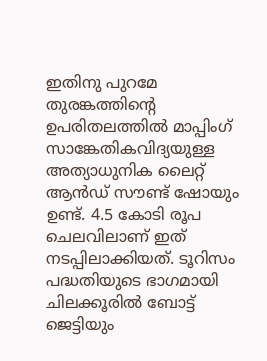ഇതിനു പുറമേ തുരങ്കത്തിന്റെ ഉപരിതലത്തിൽ മാപ്പിംഗ് സാങ്കേതികവിദ്യയുള്ള അത്യാധുനിക ലൈറ്റ് ആൻഡ് സൗണ്ട് ഷോയും ഉണ്ട്. 4.5 കോടി രൂപ ചെലവിലാണ് ഇത് നടപ്പിലാക്കിയത്. ടൂറിസം പദ്ധതിയുടെ ഭാഗമായി ചിലക്കൂരിൽ ബോട്ട് ജെട്ടിയും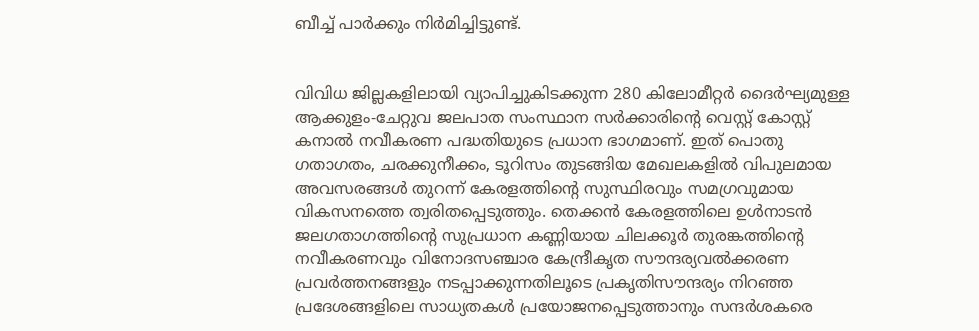ബീച്ച് പാർക്കും നിർമിച്ചിട്ടുണ്ട്.


വിവിധ ജില്ലകളിലായി വ്യാപിച്ചുകിടക്കുന്ന 280 കിലോമീറ്റർ ദൈർഘ്യമുള്ള ആക്കുളം-ചേറ്റുവ ജലപാത സംസ്ഥാന സർക്കാരിന്റെ വെസ്റ്റ് കോസ്റ്റ് കനാൽ നവീകരണ പദ്ധതിയുടെ പ്രധാന ഭാഗമാണ്. ഇത് പൊതു ഗതാഗതം, ചരക്കുനീക്കം, ടൂറിസം തുടങ്ങിയ മേഖലകളിൽ വിപുലമായ അവസരങ്ങൾ തുറന്ന് കേരളത്തിന്റെ സുസ്ഥിരവും സമഗ്രവുമായ വികസനത്തെ ത്വരിതപ്പെടുത്തും. തെക്കൻ കേരളത്തിലെ ഉൾനാടൻ ജലഗതാഗത്തിന്റെ സുപ്രധാന കണ്ണിയായ ചിലക്കൂർ തുരങ്കത്തിന്റെ നവീകരണവും വിനോദസഞ്ചാര കേന്ദ്രീകൃത സൗന്ദര്യവൽക്കരണ പ്രവർത്തനങ്ങളും നടപ്പാക്കുന്നതിലൂടെ പ്രകൃതിസൗന്ദര്യം നിറഞ്ഞ പ്രദേശങ്ങളിലെ സാധ്യതകൾ പ്രയോജനപ്പെടുത്താനും സന്ദർശകരെ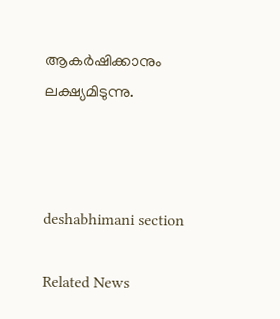ആകർഷിക്കാനും ലക്ഷ്യമിടുന്നു.



deshabhimani section

Related News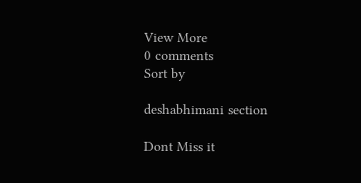View More
0 comments
Sort by

deshabhimani section

Dont Miss it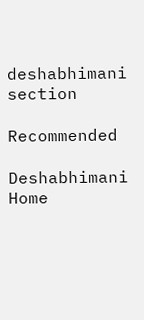deshabhimani section

Recommended

Deshabhimani
Home